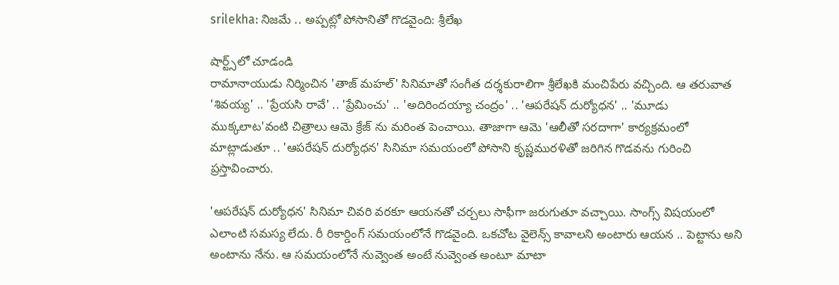srilekha: నిజమే .. అప్పట్లో పోసానితో గొడవైంది: శ్రీలేఖ

షార్ట్స్‌లో చూడండి
రామానాయుడు నిర్మించిన 'తాజ్ మహల్' సినిమాతో సంగీత దర్శకురాలిగా శ్రీలేఖకి మంచిపేరు వచ్చింది. ఆ తరువాత 'శివయ్య' .. 'ప్రేయసి రావే' .. 'ప్రేమించు' .. 'అదిరిందయ్యా చంద్రం' .. 'ఆపరేషన్ దుర్యోధన' .. 'మూడు ముక్కలాట'వంటి చిత్రాలు ఆమె క్రేజ్ ను మరింత పెంచాయి. తాజాగా ఆమె 'ఆలీతో సరదాగా' కార్యక్రమంలో మాట్లాడుతూ .. 'ఆపరేషన్ దుర్యోధన' సినిమా సమయంలో పోసాని కృష్ణమురళితో జరిగిన గొడవను గురించి ప్రస్తావించారు.

'ఆపరేషన్ దుర్యోధన' సినిమా చివరి వరకూ ఆయనతో చర్చలు సాఫీగా జరుగుతూ వచ్చాయి. సాంగ్స్ విషయంలో ఎలాంటి సమస్య లేదు. రీ రికార్డింగ్ సమయంలోనే గొడవైంది. ఒకచోట వైలెన్స్ కావాలని అంటారు ఆయన .. పెట్టాను అని అంటాను నేను. ఆ సమయంలోనే నువ్వెంత అంటే నువ్వెంత అంటూ మాటా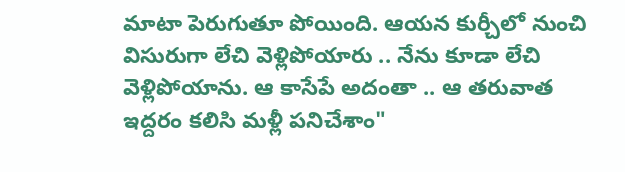మాటా పెరుగుతూ పోయింది. ఆయన కుర్చీలో నుంచి విసురుగా లేచి వెళ్లిపోయారు .. నేను కూడా లేచి వెళ్లిపోయాను. ఆ కాసేపే అదంతా .. ఆ తరువాత ఇద్దరం కలిసి మళ్లీ పనిచేశాం"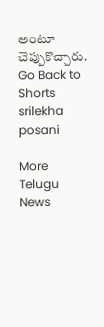అంటూ చెప్పుకొచ్చారు.
Go Back to Shorts
srilekha
posani

More Telugu News